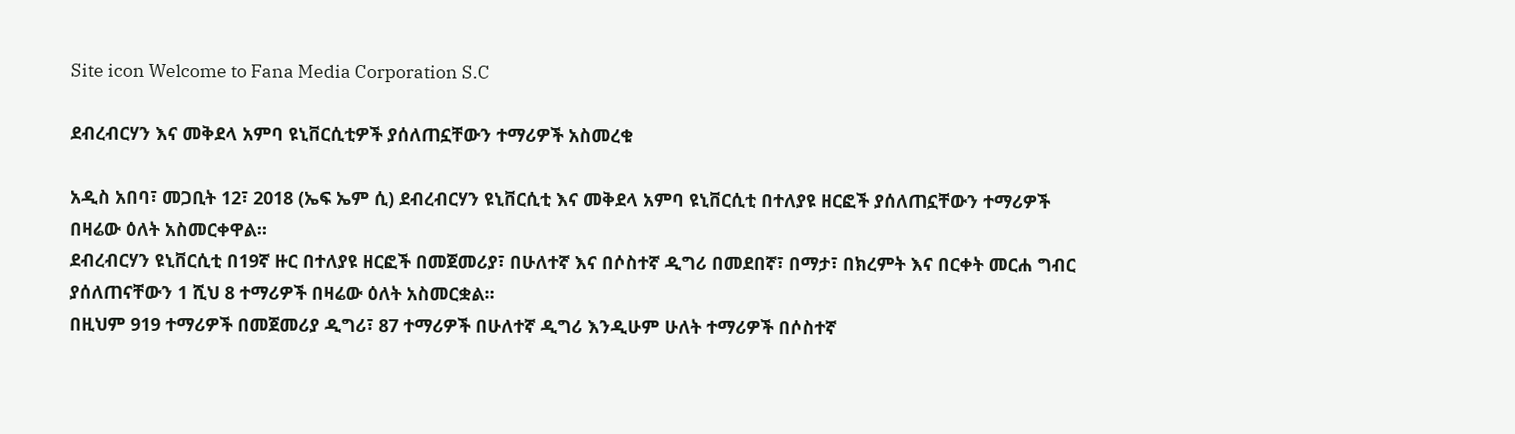Site icon Welcome to Fana Media Corporation S.C

ደብረብርሃን እና መቅደላ አምባ ዩኒቨርሲቲዎች ያሰለጠኗቸውን ተማሪዎች አስመረቁ

አዲስ አበባ፣ መጋቢት 12፣ 2018 (ኤፍ ኤም ሲ) ደብረብርሃን ዩኒቨርሲቲ እና መቅደላ አምባ ዩኒቨርሲቲ በተለያዩ ዘርፎች ያሰለጠኗቸውን ተማሪዎች በዛሬው ዕለት አስመርቀዋል።
ደብረብርሃን ዩኒቨርሲቲ በ19ኛ ዙር በተለያዩ ዘርፎች በመጀመሪያ፣ በሁለተኛ እና በሶስተኛ ዲግሪ በመደበኛ፣ በማታ፣ በክረምት እና በርቀት መርሐ ግብር ያሰለጠናቸውን 1 ሺህ 8 ተማሪዎች በዛሬው ዕለት አስመርቋል።
በዚህም 919 ተማሪዎች በመጀመሪያ ዲግሪ፣ 87 ተማሪዎች በሁለተኛ ዲግሪ እንዲሁም ሁለት ተማሪዎች በሶስተኛ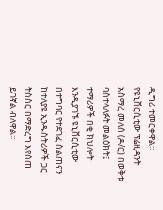ዲግሪ ተመርቀዋል።
የዩኒቨርሲቲው ፕሬዚዳንት አስማረ መለሰ (ዶ/ር) በወቅቱ ባስተላለፉት መልዕክት፤ ተማሪዎች በቂ ክህሎት እንዲያገኙ ዩኒቨርሲቲው በተግባር የተደገፈ ስልጠናን ከተለያዩ ኢንዱስትሪዎች ጋር ትስስር በማድረግ እየሰጠ ይገኛል ብለዋል።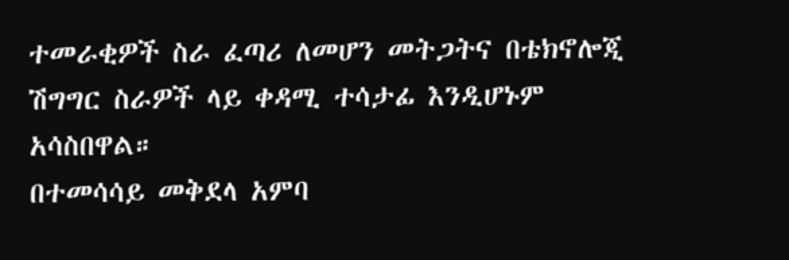ተመራቂዎች ስራ ፈጣሪ ለመሆን መትጋትና በቴክኖሎጂ ሽግግር ስራዎች ላይ ቀዳሚ ተሳታፊ እንዲሆኑም አሳስበዋል።
በተመሳሳይ መቅደላ አምባ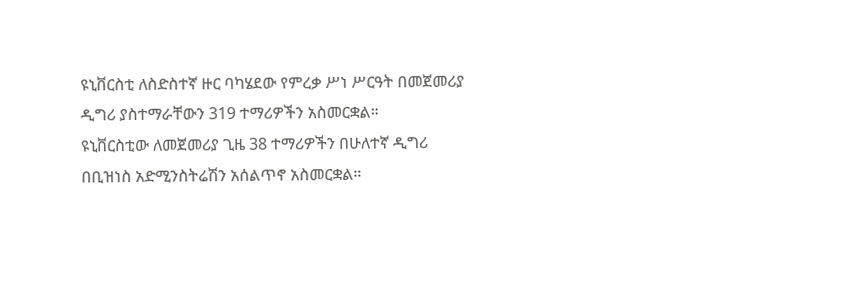ዩኒቨርስቲ ለስድስተኛ ዙር ባካሄደው የምረቃ ሥነ ሥርዓት በመጀመሪያ ዲግሪ ያስተማራቸውን 319 ተማሪዎችን አስመርቋል።
ዩኒቨርስቲው ለመጀመሪያ ጊዜ 38 ተማሪዎችን በሁለተኛ ዲግሪ በቢዝነስ አድሚንስትሬሽን አሰልጥኖ አስመርቋል።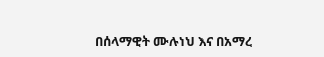በሰላማዊት ሙሉነህ እና በአማረ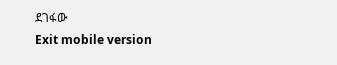ደገፋው
Exit mobile version